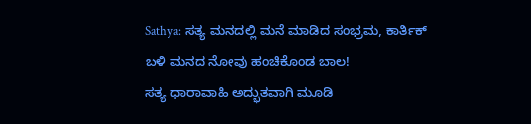Sathya: ಸತ್ಯ ಮನದಲ್ಲಿ ಮನೆ ಮಾಡಿದ ಸಂಭ್ರಮ, ಕಾರ್ತಿಕ್ ಬಳಿ ಮನದ ನೋವು ಹಂಚಿಕೊಂಡ ಬಾಲ!
ಸತ್ಯ ಧಾರಾವಾಹಿ ಅದ್ಭುತವಾಗಿ ಮೂಡಿ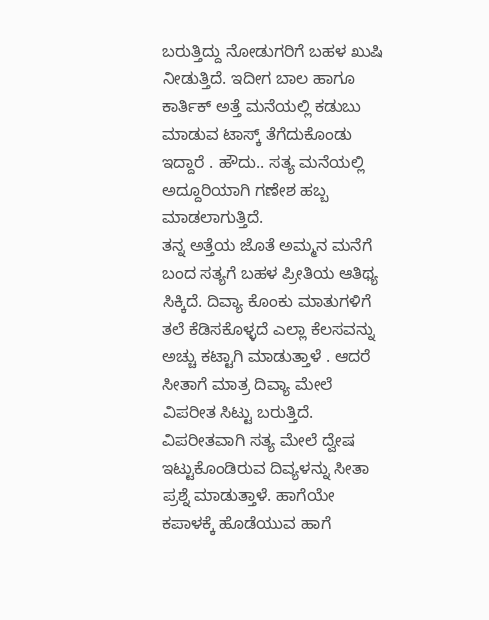ಬರುತ್ತಿದ್ದು ನೋಡುಗರಿಗೆ ಬಹಳ ಖುಷಿ ನೀಡುತ್ತಿದೆ. ಇದೀಗ ಬಾಲ ಹಾಗೂ ಕಾರ್ತಿಕ್ ಅತ್ತೆ ಮನೆಯಲ್ಲಿ ಕಡುಬು ಮಾಡುವ ಟಾಸ್ಕ್ ತೆಗೆದುಕೊಂಡು ಇದ್ದಾರೆ . ಹೌದು.. ಸತ್ಯ ಮನೆಯಲ್ಲಿ ಅದ್ದೂರಿಯಾಗಿ ಗಣೇಶ ಹಬ್ಬ ಮಾಡಲಾಗುತ್ತಿದೆ.
ತನ್ನ ಅತ್ತೆಯ ಜೊತೆ ಅಮ್ಮನ ಮನೆಗೆ ಬಂದ ಸತ್ಯಗೆ ಬಹಳ ಪ್ರೀತಿಯ ಆತಿಥ್ಯ ಸಿಕ್ಕಿದೆ. ದಿವ್ಯಾ ಕೊಂಕು ಮಾತುಗಳಿಗೆ ತಲೆ ಕೆಡಿಸಕೊಳ್ಳದೆ ಎಲ್ಲಾ ಕೆಲಸವನ್ನು ಅಚ್ಚು ಕಟ್ಟಾಗಿ ಮಾಡುತ್ತಾಳೆ . ಆದರೆ ಸೀತಾಗೆ ಮಾತ್ರ ದಿವ್ಯಾ ಮೇಲೆ ವಿಪರೀತ ಸಿಟ್ಟು ಬರುತ್ತಿದೆ. ವಿಪರೀತವಾಗಿ ಸತ್ಯ ಮೇಲೆ ದ್ವೇಷ ಇಟ್ಟುಕೊಂಡಿರುವ ದಿವ್ಯಳನ್ನು ಸೀತಾ ಪ್ರಶ್ನೆ ಮಾಡುತ್ತಾಳೆ. ಹಾಗೆಯೇ ಕಪಾಳಕ್ಕೆ ಹೊಡೆಯುವ ಹಾಗೆ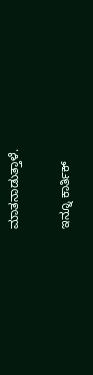ಮಾತನಾಡುತ್ತಾಳೆ.

ಇನ್ನೂ ಕಾರ್ತಿಕ್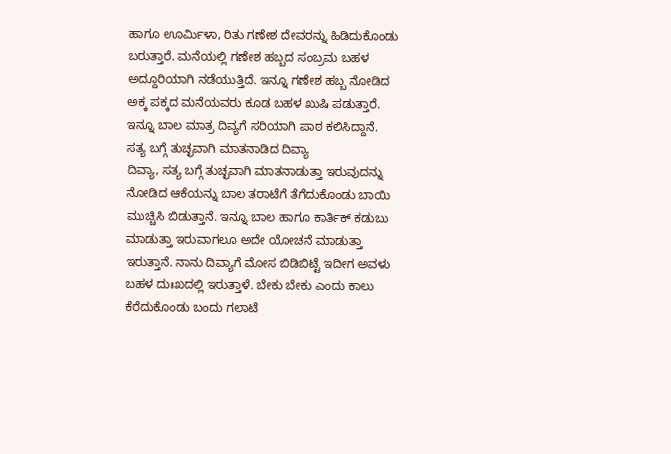ಹಾಗೂ ಊರ್ಮಿಳಾ, ರಿತು ಗಣೇಶ ದೇವರನ್ನು ಹಿಡಿದುಕೊಂಡು ಬರುತ್ತಾರೆ. ಮನೆಯಲ್ಲಿ ಗಣೇಶ ಹಬ್ಬದ ಸಂಬ್ರಮ ಬಹಳ ಅದ್ದೂರಿಯಾಗಿ ನಡೆಯುತ್ತಿದೆ. ಇನ್ನೂ ಗಣೇಶ ಹಬ್ಬ ನೋಡಿದ ಅಕ್ಕ ಪಕ್ಕದ ಮನೆಯವರು ಕೂಡ ಬಹಳ ಖುಷಿ ಪಡುತ್ತಾರೆ. ಇನ್ನೂ ಬಾಲ ಮಾತ್ರ ದಿವ್ಯಗೆ ಸರಿಯಾಗಿ ಪಾಠ ಕಲಿಸಿದ್ದಾನೆ.
ಸತ್ಯ ಬಗ್ಗೆ ತುಚ್ಛವಾಗಿ ಮಾತನಾಡಿದ ದಿವ್ಯಾ
ದಿವ್ಯಾ, ಸತ್ಯ ಬಗ್ಗೆ ತುಚ್ಛವಾಗಿ ಮಾತನಾಡುತ್ತಾ ಇರುವುದನ್ನು ನೋಡಿದ ಆಕೆಯನ್ನು ಬಾಲ ತರಾಟೆಗೆ ತೆಗೆದುಕೊಂಡು ಬಾಯಿ ಮುಚ್ಚಿಸಿ ಬಿಡುತ್ತಾನೆ. ಇನ್ನೂ ಬಾಲ ಹಾಗೂ ಕಾರ್ತಿಕ್ ಕಡುಬು ಮಾಡುತ್ತಾ ಇರುವಾಗಲೂ ಅದೇ ಯೋಚನೆ ಮಾಡುತ್ತಾ ಇರುತ್ತಾನೆ. ನಾನು ದಿವ್ಯಾಗೆ ಮೋಸ ಬಿಡಿಬಿಟ್ಟೆ ಇದೀಗ ಅವಳು ಬಹಳ ದುಃಖದಲ್ಲಿ ಇರುತ್ತಾಳೆ. ಬೇಕು ಬೇಕು ಎಂದು ಕಾಲು ಕೆರೆದುಕೊಂಡು ಬಂದು ಗಲಾಟೆ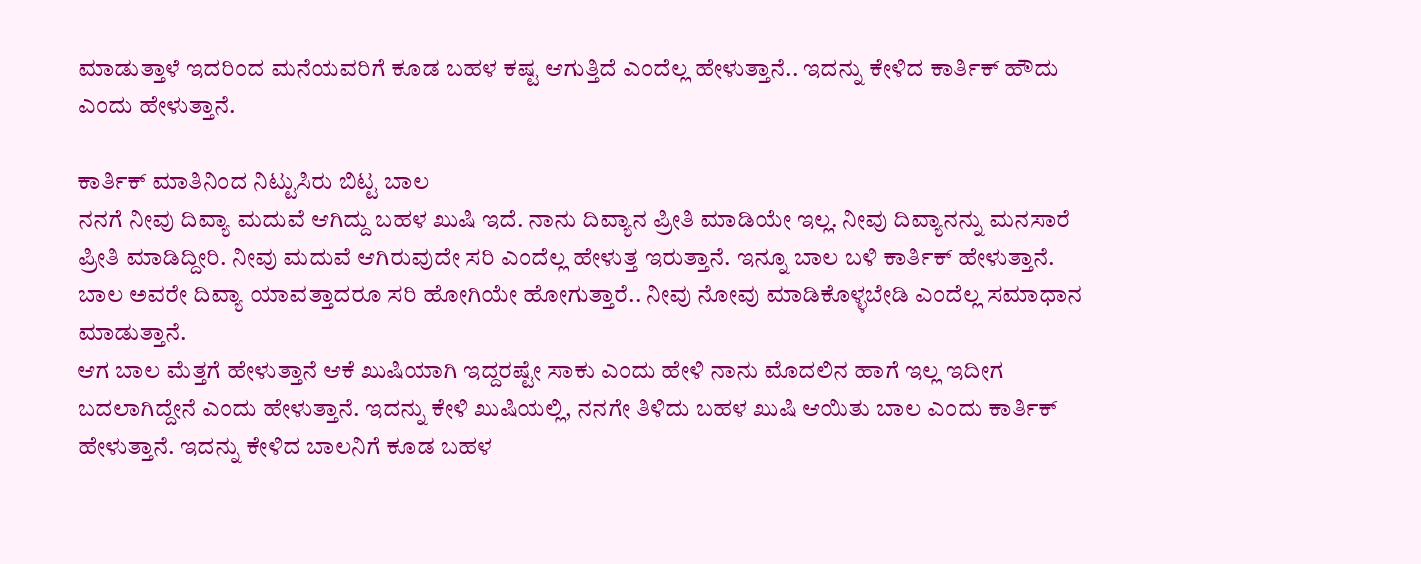ಮಾಡುತ್ತಾಳೆ ಇದರಿಂದ ಮನೆಯವರಿಗೆ ಕೂಡ ಬಹಳ ಕಷ್ಟ ಆಗುತ್ತಿದೆ ಎಂದೆಲ್ಲ ಹೇಳುತ್ತಾನೆ.. ಇದನ್ನು ಕೇಳಿದ ಕಾರ್ತಿಕ್ ಹೌದು ಎಂದು ಹೇಳುತ್ತಾನೆ.

ಕಾರ್ತಿಕ್ ಮಾತಿನಿಂದ ನಿಟ್ಟುಸಿರು ಬಿಟ್ಟ ಬಾಲ
ನನಗೆ ನೀವು ದಿವ್ಯಾ ಮದುವೆ ಆಗಿದ್ದು ಬಹಳ ಖುಷಿ ಇದೆ. ನಾನು ದಿವ್ಯಾನ ಪ್ರೀತಿ ಮಾಡಿಯೇ ಇಲ್ಲ. ನೀವು ದಿವ್ಯಾನನ್ನು ಮನಸಾರೆ ಪ್ರೀತಿ ಮಾಡಿದ್ದೀರಿ. ನೀವು ಮದುವೆ ಆಗಿರುವುದೇ ಸರಿ ಎಂದೆಲ್ಲ ಹೇಳುತ್ತ ಇರುತ್ತಾನೆ. ಇನ್ನೂ ಬಾಲ ಬಳಿ ಕಾರ್ತಿಕ್ ಹೇಳುತ್ತಾನೆ. ಬಾಲ ಅವರೇ ದಿವ್ಯಾ ಯಾವತ್ತಾದರೂ ಸರಿ ಹೋಗಿಯೇ ಹೋಗುತ್ತಾರೆ.. ನೀವು ನೋವು ಮಾಡಿಕೊಳ್ಳಬೇಡಿ ಎಂದೆಲ್ಲ ಸಮಾಧಾನ ಮಾಡುತ್ತಾನೆ.
ಆಗ ಬಾಲ ಮೆತ್ತಗೆ ಹೇಳುತ್ತಾನೆ ಆಕೆ ಖುಷಿಯಾಗಿ ಇದ್ದರಷ್ಟೇ ಸಾಕು ಎಂದು ಹೇಳಿ ನಾನು ಮೊದಲಿನ ಹಾಗೆ ಇಲ್ಲ ಇದೀಗ ಬದಲಾಗಿದ್ದೇನೆ ಎಂದು ಹೇಳುತ್ತಾನೆ. ಇದನ್ನು ಕೇಳಿ ಖುಷಿಯಲ್ಲಿ, ನನಗೇ ತಿಳಿದು ಬಹಳ ಖುಷಿ ಆಯಿತು ಬಾಲ ಎಂದು ಕಾರ್ತಿಕ್ ಹೇಳುತ್ತಾನೆ. ಇದನ್ನು ಕೇಳಿದ ಬಾಲನಿಗೆ ಕೂಡ ಬಹಳ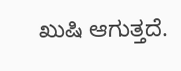ಖುಷಿ ಆಗುತ್ತದೆ.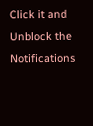Click it and Unblock the Notifications